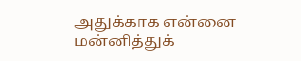அதுக்காக என்னை மன்னித்துக்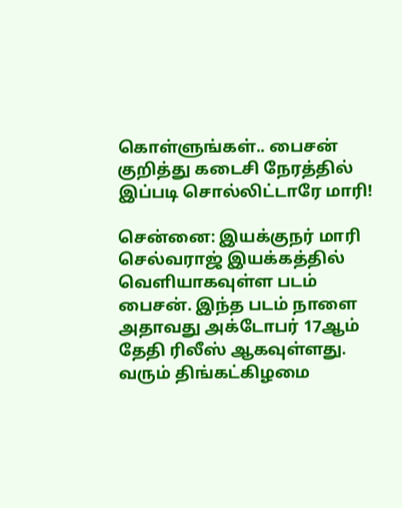கொள்ளுங்கள்.. பைசன் குறித்து கடைசி நேரத்தில் இப்படி சொல்லிட்டாரே மாரி!

சென்னை: இயக்குநர் மாரி செல்வராஜ் இயக்கத்தில் வெளியாகவுள்ள படம் பைசன். இந்த படம் நாளை அதாவது அக்டோபர் 17ஆம் தேதி ரிலீஸ் ஆகவுள்ளது. வரும் திங்கட்கிழமை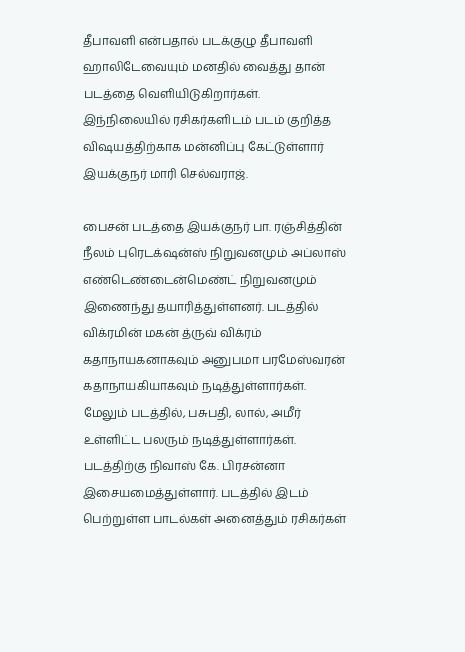தீபாவளி என்பதால் படக்குழு தீபாவளி ஹாலிடேவையும் மனதில் வைத்து தான் படத்தை வெளியிடுகிறார்கள். இந்நிலையில் ரசிகர்களிடம் படம் குறித்த விஷயத்திற்காக மன்னிப்பு கேட்டுள்ளார் இயக்குநர் மாரி செல்வராஜ்.

பைசன் படத்தை இயக்குநர் பா. ரஞ்சித்தின் நீலம் புரெடக்‌ஷன்ஸ் நிறுவனமும் அப்லாஸ் எண்டெண்டைன்மெண்ட் நிறுவனமும் இணைந்து தயாரித்துள்ளனர். படத்தில் விக்ரமின் மகன் த்ருவ் விக்ரம் கதாநாயகனாகவும் அனுபமா பரமேஸ்வரன் கதாநாயகியாகவும் நடித்துள்ளார்கள். மேலும் படத்தில், பசுபதி, லால், அமீர் உள்ளிட்ட பலரும் நடித்துள்ளார்கள். படத்திற்கு நிவாஸ் கே. பிரசன்னா இசையமைத்துள்ளார். படத்தில் இடம் பெற்றுள்ள பாடல்கள் அனைத்தும் ரசிகர்கள்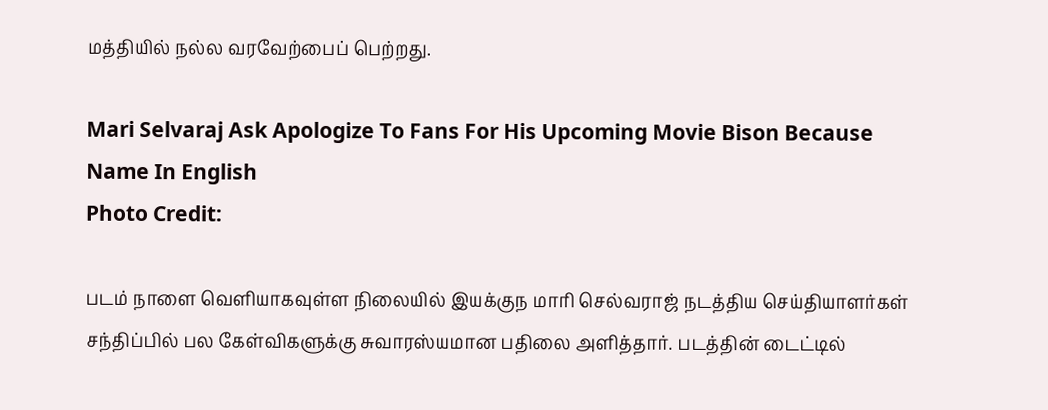மத்தியில் நல்ல வரவேற்பைப் பெற்றது.

Mari Selvaraj Ask Apologize To Fans For His Upcoming Movie Bison Because Name In English
Photo Credit:

படம் நாளை வெளியாகவுள்ள நிலையில் இயக்குந மாரி செல்வராஜ் நடத்திய செய்தியாளர்கள் சந்திப்பில் பல கேள்விகளுக்கு சுவாரஸ்யமான பதிலை அளித்தார். படத்தின் டைட்டில்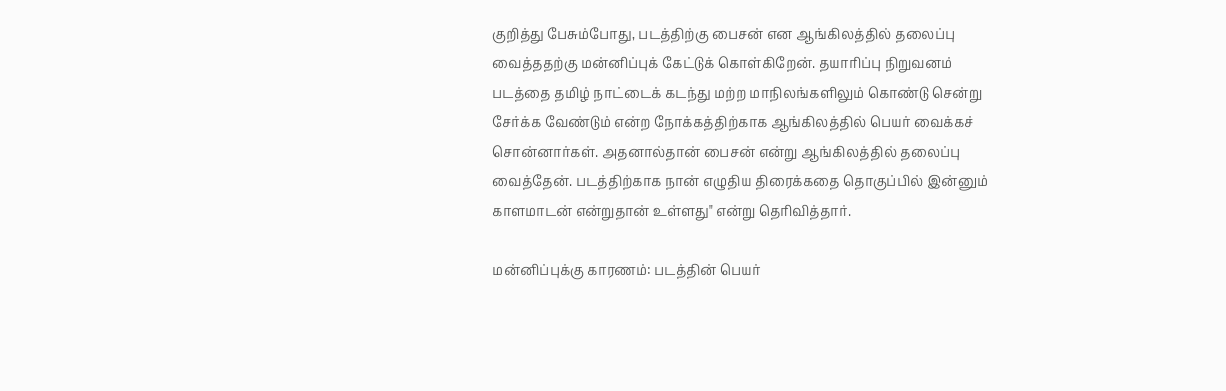குறித்து பேசும்போது, படத்திற்கு பைசன் என ஆங்கிலத்தில் தலைப்பு வைத்ததற்கு மன்னிப்புக் கேட்டுக் கொள்கிறேன். தயாரிப்பு நிறுவனம் படத்தை தமிழ் நாட்டைக் கடந்து மற்ற மாநிலங்களிலும் கொண்டு சென்று சேர்க்க வேண்டும் என்ற நோக்கத்திற்காக ஆங்கிலத்தில் பெயர் வைக்கச் சொன்னார்கள். அதனால்தான் பைசன் என்று ஆங்கிலத்தில் தலைப்பு வைத்தேன். படத்திற்காக நான் எழுதிய திரைக்கதை தொகுப்பில் இன்னும் காளமாடன் என்றுதான் உள்ளது" என்று தெரிவித்தார்.

மன்னிப்புக்கு காரணம்: படத்தின் பெயர்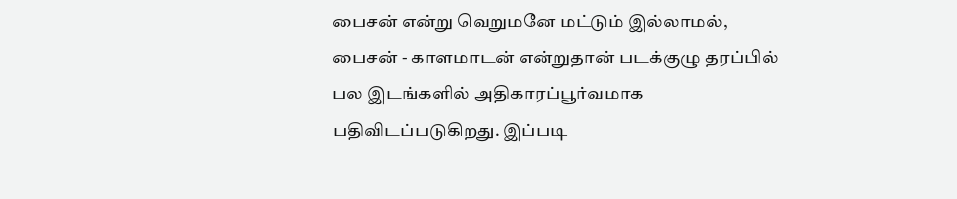பைசன் என்று வெறுமனே மட்டும் இல்லாமல், பைசன் - காளமாடன் என்றுதான் படக்குழு தரப்பில் பல இடங்களில் அதிகாரப்பூர்வமாக பதிவிடப்படுகிறது. இப்படி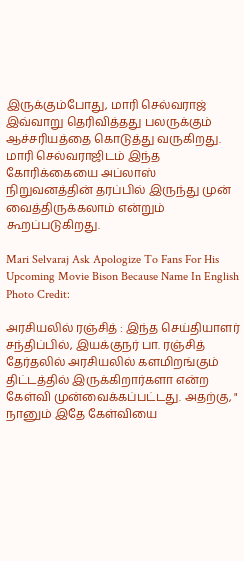இருக்கும்போது, மாரி செல்வராஜ் இவ்வாறு தெரிவித்தது பலருக்கும் ஆச்சரியத்தை கொடுத்து வருகிறது. மாரி செல்வராஜிடம் இந்த கோரிக்கையை அப்லாஸ் நிறுவனத்தின் தரப்பில் இருந்து முன் வைத்திருக்கலாம் என்றும் கூறப்படுகிறது.

Mari Selvaraj Ask Apologize To Fans For His Upcoming Movie Bison Because Name In English
Photo Credit:

அரசியலில் ரஞ்சித் : இந்த செய்தியாளர் சந்திப்பில், இயக்குநர் பா. ரஞ்சித் தேர்தலில் அரசியலில் களமிறங்கும் திட்டத்தில் இருக்கிறார்களா என்ற கேள்வி முன்வைக்கப்பட்டது. அதற்கு, " நானும் இதே கேள்வியை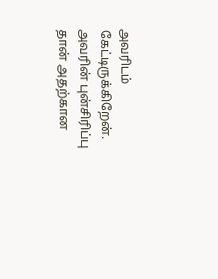அவரிடம் கேட்டிருக்கிறேன். அவரின் புன்சிரிப்பு தான் அதற்கான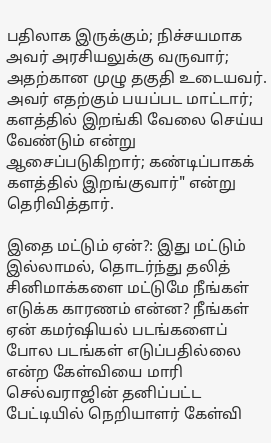பதிலாக இருக்கும்; நிச்சயமாக அவர் அரசியலுக்கு வருவார்; அதற்கான முழு தகுதி உடையவர். அவர் எதற்கும் பயப்பட மாட்டார்; களத்தில் இறங்கி வேலை செய்ய வேண்டும் என்று ஆசைப்படுகிறார்; கண்டிப்பாகக் களத்தில் இறங்குவார்" என்று தெரிவித்தார்.

இதை மட்டும் ஏன்?: இது மட்டும் இல்லாமல், தொடர்ந்து தலித் சினிமாக்களை மட்டுமே நீங்கள் எடுக்க காரணம் என்ன? நீங்கள் ஏன் கமர்ஷியல் படங்களைப் போல படங்கள் எடுப்பதில்லை என்ற கேள்வியை மாரி செல்வராஜின் தனிப்பட்ட பேட்டியில் நெறியாளர் கேள்வி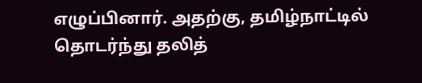எழுப்பினார். அதற்கு, தமிழ்நாட்டில் தொடர்ந்து தலித்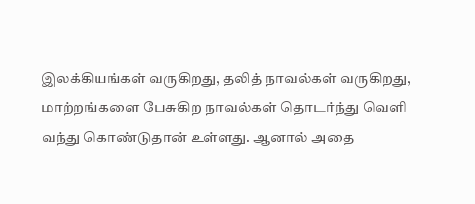இலக்கியங்கள் வருகிறது, தலித் நாவல்கள் வருகிறது, மாற்றங்களை பேசுகிற நாவல்கள் தொடர்ந்து வெளி வந்து கொண்டுதான் உள்ளது. ஆனால் அதை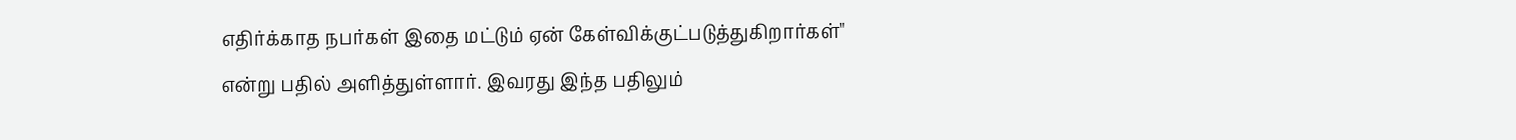எதிர்க்காத நபர்கள் இதை மட்டும் ஏன் கேள்விக்குட்படுத்துகிறார்கள்" என்று பதில் அளித்துள்ளார். இவரது இந்த பதிலும்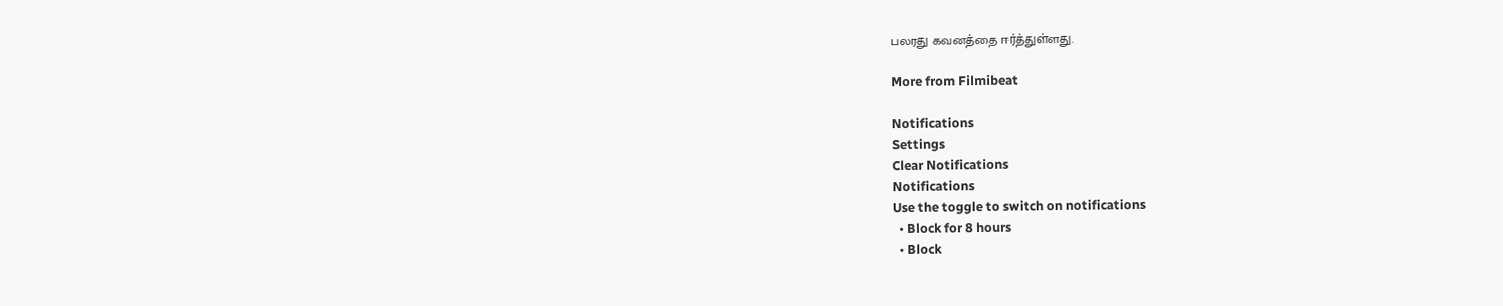பலரது கவனத்தை ஈர்த்துள்ளது.

More from Filmibeat

Notifications
Settings
Clear Notifications
Notifications
Use the toggle to switch on notifications
  • Block for 8 hours
  • Block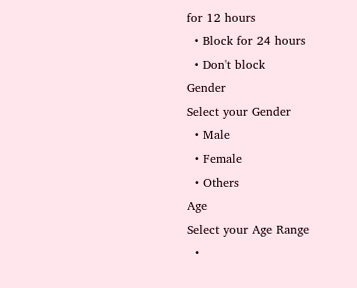for 12 hours
  • Block for 24 hours
  • Don't block
Gender
Select your Gender
  • Male
  • Female
  • Others
Age
Select your Age Range
  •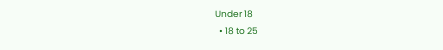Under 18
  • 18 to 25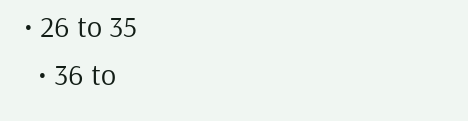• 26 to 35
  • 36 to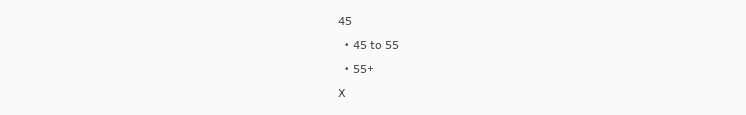45
  • 45 to 55
  • 55+
X